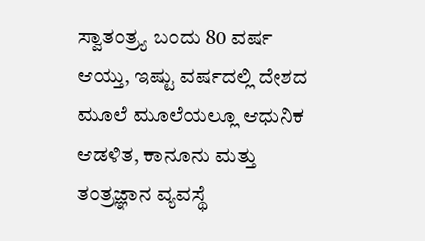ಸ್ವಾತಂತ್ರ್ಯ ಬಂದು 80 ವರ್ಷ ಆಯ್ತು, ಇಷ್ಟು ವರ್ಷದಲ್ಲಿ ದೇಶದ ಮೂಲೆ ಮೂಲೆಯಲ್ಲೂ ಆಧುನಿಕ ಆಡಳಿತ, ಕಾನೂನು ಮತ್ತು ತಂತ್ರಜ್ಞಾನ ವ್ಯವಸ್ಥೆ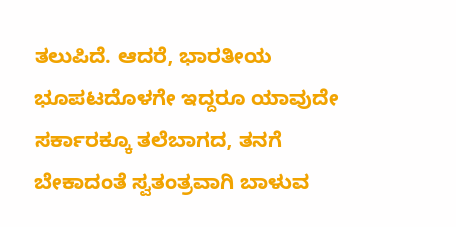ತಲುಪಿದೆ. ಆದರೆ, ಭಾರತೀಯ ಭೂಪಟದೊಳಗೇ ಇದ್ದರೂ ಯಾವುದೇ ಸರ್ಕಾರಕ್ಕೂ ತಲೆಬಾಗದ, ತನಗೆ ಬೇಕಾದಂತೆ ಸ್ವತಂತ್ರವಾಗಿ ಬಾಳುವ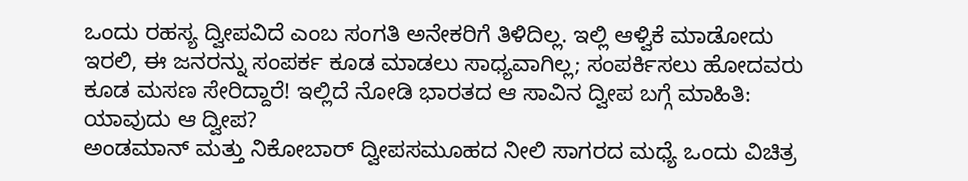ಒಂದು ರಹಸ್ಯ ದ್ವೀಪವಿದೆ ಎಂಬ ಸಂಗತಿ ಅನೇಕರಿಗೆ ತಿಳಿದಿಲ್ಲ. ಇಲ್ಲಿ ಆಳ್ವಿಕೆ ಮಾಡೋದು ಇರಲಿ, ಈ ಜನರನ್ನು ಸಂಪರ್ಕ ಕೂಡ ಮಾಡಲು ಸಾಧ್ಯವಾಗಿಲ್ಲ; ಸಂಪರ್ಕಿಸಲು ಹೋದವರು ಕೂಡ ಮಸಣ ಸೇರಿದ್ದಾರೆ! ಇಲ್ಲಿದೆ ನೋಡಿ ಭಾರತದ ಆ ಸಾವಿನ ದ್ವೀಪ ಬಗ್ಗೆ ಮಾಹಿತಿ:
ಯಾವುದು ಆ ದ್ವೀಪ?
ಅಂಡಮಾನ್ ಮತ್ತು ನಿಕೋಬಾರ್ ದ್ವೀಪಸಮೂಹದ ನೀಲಿ ಸಾಗರದ ಮಧ್ಯೆ ಒಂದು ವಿಚಿತ್ರ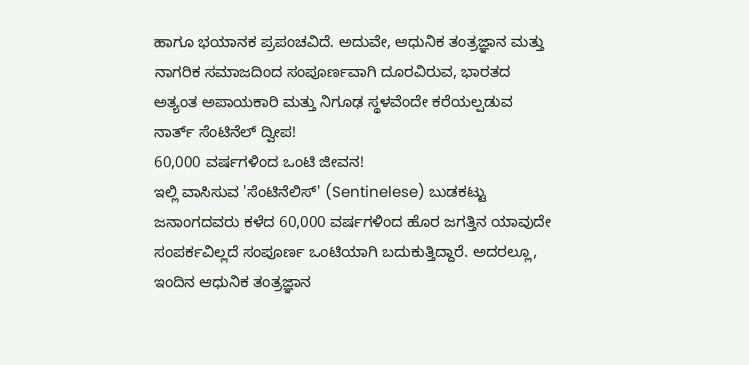ಹಾಗೂ ಭಯಾನಕ ಪ್ರಪಂಚವಿದೆ. ಅದುವೇ, ಆಧುನಿಕ ತಂತ್ರಜ್ಞಾನ ಮತ್ತು ನಾಗರಿಕ ಸಮಾಜದಿಂದ ಸಂಪೂರ್ಣವಾಗಿ ದೂರವಿರುವ, ಭಾರತದ ಅತ್ಯಂತ ಅಪಾಯಕಾರಿ ಮತ್ತು ನಿಗೂಢ ಸ್ಥಳವೆಂದೇ ಕರೆಯಲ್ಪಡುವ ನಾರ್ತ್ ಸೆಂಟಿನೆಲ್ ದ್ವೀಪ!
60,000 ವರ್ಷಗಳಿಂದ ಒಂಟಿ ಜೀವನ!
ಇಲ್ಲಿ ವಾಸಿಸುವ 'ಸೆಂಟಿನೆಲಿಸ್' (Sentinelese) ಬುಡಕಟ್ಟು ಜನಾಂಗದವರು ಕಳೆದ 60,000 ವರ್ಷಗಳಿಂದ ಹೊರ ಜಗತ್ತಿನ ಯಾವುದೇ ಸಂಪರ್ಕವಿಲ್ಲದೆ ಸಂಪೂರ್ಣ ಒಂಟಿಯಾಗಿ ಬದುಕುತ್ತಿದ್ದಾರೆ. ಅದರಲ್ಲೂ, ಇಂದಿನ ಆಧುನಿಕ ತಂತ್ರಜ್ಞಾನ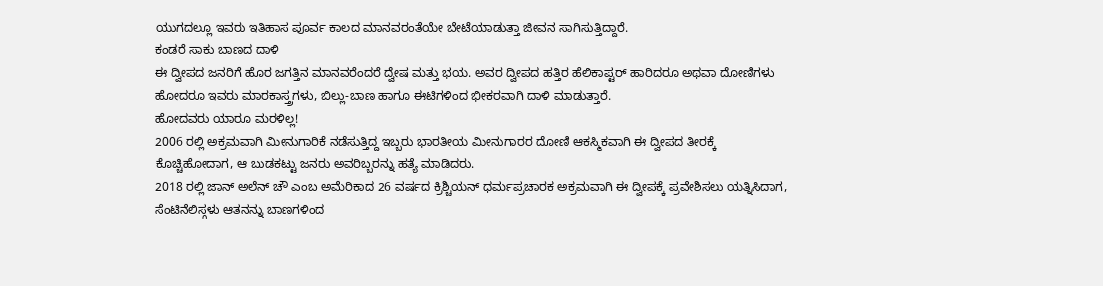ಯುಗದಲ್ಲೂ ಇವರು ಇತಿಹಾಸ ಪೂರ್ವ ಕಾಲದ ಮಾನವರಂತೆಯೇ ಬೇಟೆಯಾಡುತ್ತಾ ಜೀವನ ಸಾಗಿಸುತ್ತಿದ್ದಾರೆ.
ಕಂಡರೆ ಸಾಕು ಬಾಣದ ದಾಳಿ
ಈ ದ್ವೀಪದ ಜನರಿಗೆ ಹೊರ ಜಗತ್ತಿನ ಮಾನವರೆಂದರೆ ದ್ವೇಷ ಮತ್ತು ಭಯ. ಅವರ ದ್ವೀಪದ ಹತ್ತಿರ ಹೆಲಿಕಾಪ್ಟರ್ ಹಾರಿದರೂ ಅಥವಾ ದೋಣಿಗಳು ಹೋದರೂ ಇವರು ಮಾರಕಾಸ್ತ್ರಗಳು, ಬಿಲ್ಲು-ಬಾಣ ಹಾಗೂ ಈಟಿಗಳಿಂದ ಭೀಕರವಾಗಿ ದಾಳಿ ಮಾಡುತ್ತಾರೆ.
ಹೋದವರು ಯಾರೂ ಮರಳಿಲ್ಲ!
2006 ರಲ್ಲಿ ಅಕ್ರಮವಾಗಿ ಮೀನುಗಾರಿಕೆ ನಡೆಸುತ್ತಿದ್ದ ಇಬ್ಬರು ಭಾರತೀಯ ಮೀನುಗಾರರ ದೋಣಿ ಆಕಸ್ಮಿಕವಾಗಿ ಈ ದ್ವೀಪದ ತೀರಕ್ಕೆ ಕೊಚ್ಚಿಹೋದಾಗ, ಆ ಬುಡಕಟ್ಟು ಜನರು ಅವರಿಬ್ಬರನ್ನು ಹತ್ಯೆ ಮಾಡಿದರು.
2018 ರಲ್ಲಿ ಜಾನ್ ಅಲೆನ್ ಚೌ ಎಂಬ ಅಮೆರಿಕಾದ 26 ವರ್ಷದ ಕ್ರಿಶ್ಚಿಯನ್ ಧರ್ಮಪ್ರಚಾರಕ ಅಕ್ರಮವಾಗಿ ಈ ದ್ವೀಪಕ್ಕೆ ಪ್ರವೇಶಿಸಲು ಯತ್ನಿಸಿದಾಗ, ಸೆಂಟಿನೆಲಿಸ್ಗಳು ಆತನನ್ನು ಬಾಣಗಳಿಂದ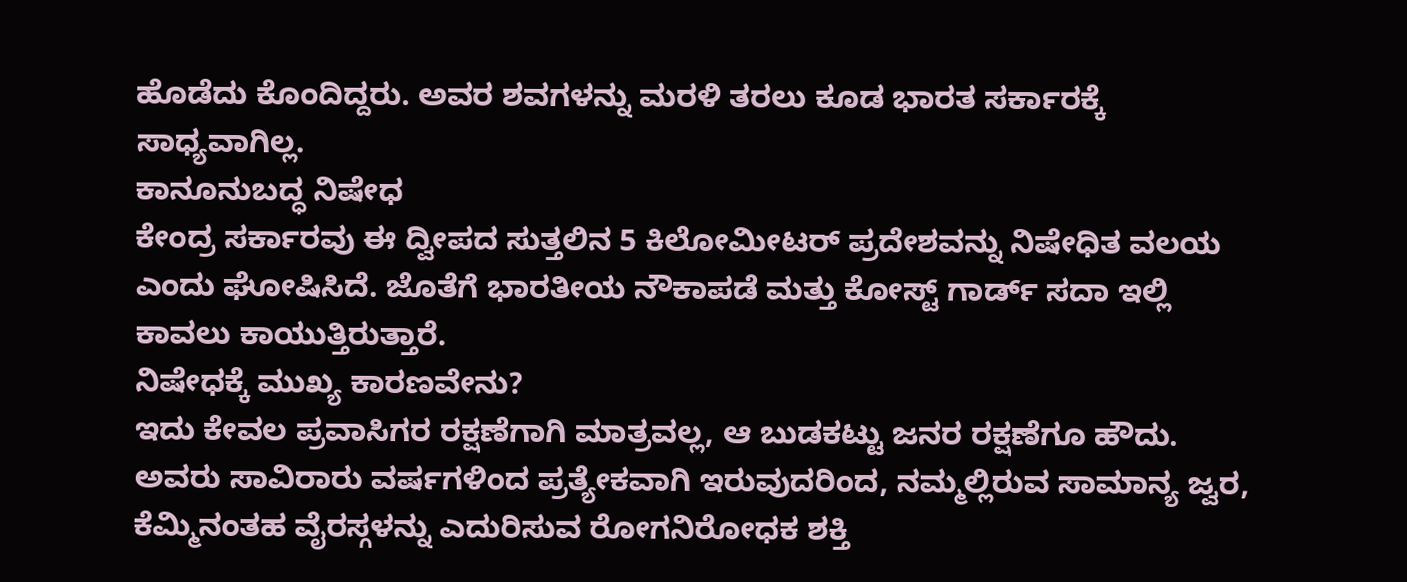ಹೊಡೆದು ಕೊಂದಿದ್ದರು. ಅವರ ಶವಗಳನ್ನು ಮರಳಿ ತರಲು ಕೂಡ ಭಾರತ ಸರ್ಕಾರಕ್ಕೆ ಸಾಧ್ಯವಾಗಿಲ್ಲ.
ಕಾನೂನುಬದ್ಧ ನಿಷೇಧ
ಕೇಂದ್ರ ಸರ್ಕಾರವು ಈ ದ್ವೀಪದ ಸುತ್ತಲಿನ 5 ಕಿಲೋಮೀಟರ್ ಪ್ರದೇಶವನ್ನು ನಿಷೇಧಿತ ವಲಯ ಎಂದು ಘೋಷಿಸಿದೆ. ಜೊತೆಗೆ ಭಾರತೀಯ ನೌಕಾಪಡೆ ಮತ್ತು ಕೋಸ್ಟ್ ಗಾರ್ಡ್ ಸದಾ ಇಲ್ಲಿ ಕಾವಲು ಕಾಯುತ್ತಿರುತ್ತಾರೆ.
ನಿಷೇಧಕ್ಕೆ ಮುಖ್ಯ ಕಾರಣವೇನು?
ಇದು ಕೇವಲ ಪ್ರವಾಸಿಗರ ರಕ್ಷಣೆಗಾಗಿ ಮಾತ್ರವಲ್ಲ, ಆ ಬುಡಕಟ್ಟು ಜನರ ರಕ್ಷಣೆಗೂ ಹೌದು. ಅವರು ಸಾವಿರಾರು ವರ್ಷಗಳಿಂದ ಪ್ರತ್ಯೇಕವಾಗಿ ಇರುವುದರಿಂದ, ನಮ್ಮಲ್ಲಿರುವ ಸಾಮಾನ್ಯ ಜ್ವರ, ಕೆಮ್ಮಿನಂತಹ ವೈರಸ್ಗಳನ್ನು ಎದುರಿಸುವ ರೋಗನಿರೋಧಕ ಶಕ್ತಿ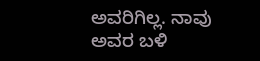ಅವರಿಗಿಲ್ಲ. ನಾವು ಅವರ ಬಳಿ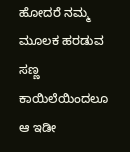ಹೋದರೆ ನಮ್ಮ ಮೂಲಕ ಹರಡುವ ಸಣ್ಣ ಕಾಯಿಲೆಯಿಂದಲೂ ಆ ಇಡೀ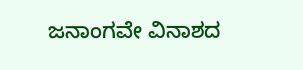ಜನಾಂಗವೇ ವಿನಾಶದ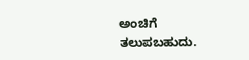ಅಂಚಿಗೆ ತಲುಪಬಹುದು.